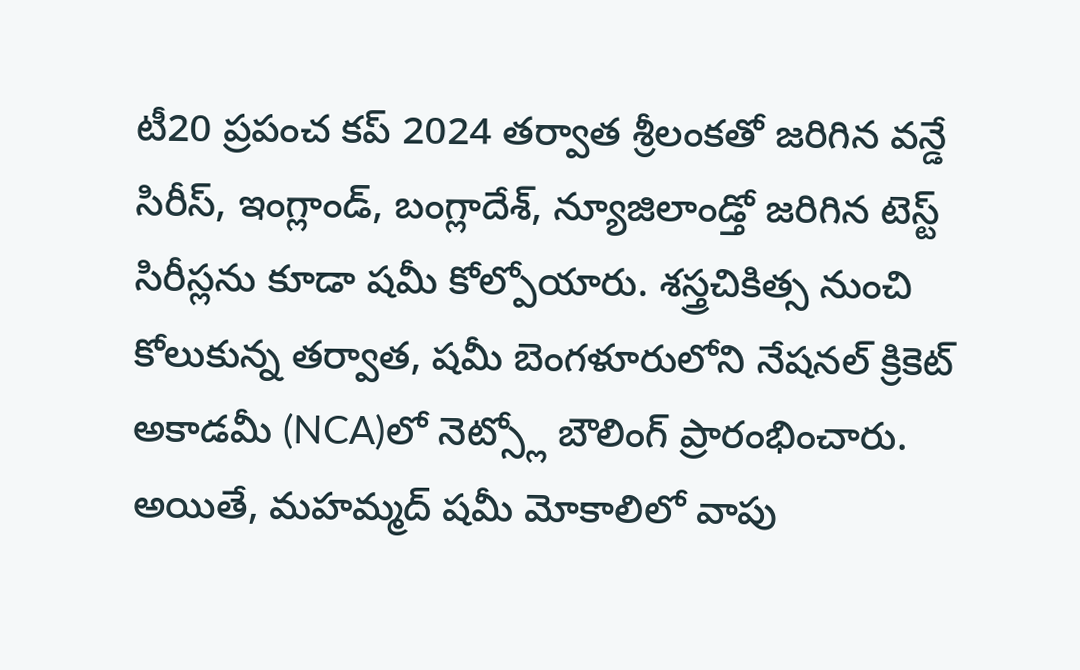టీ20 ప్రపంచ కప్ 2024 తర్వాత శ్రీలంకతో జరిగిన వన్డే సిరీస్, ఇంగ్లాండ్, బంగ్లాదేశ్, న్యూజిలాండ్తో జరిగిన టెస్ట్ సిరీస్లను కూడా షమీ కోల్పోయారు. శస్త్రచికిత్స నుంచి కోలుకున్న తర్వాత, షమీ బెంగళూరులోని నేషనల్ క్రికెట్ అకాడమీ (NCA)లో నెట్స్లో బౌలింగ్ ప్రారంభించారు. అయితే, మహమ్మద్ షమీ మోకాలిలో వాపు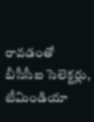రావడంతో బీసీసీఐ సెలెక్టర్లు, టీమిండియా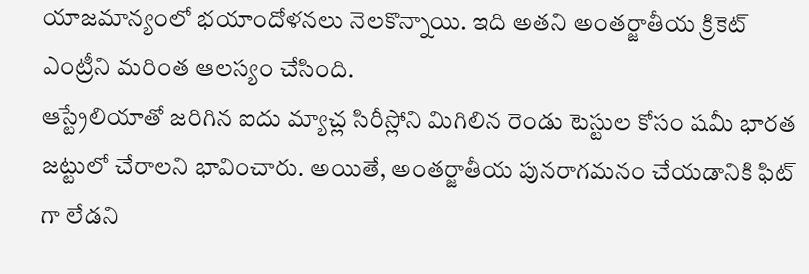యాజమాన్యంలో భయాందోళనలు నెలకొన్నాయి. ఇది అతని అంతర్జాతీయ క్రికెట్ ఎంట్రీని మరింత ఆలస్యం చేసింది.
ఆస్ట్రేలియాతో జరిగిన ఐదు మ్యాచ్ల సిరీస్లోని మిగిలిన రెండు టెస్టుల కోసం షమీ భారత జట్టులో చేరాలని భావించారు. అయితే, అంతర్జాతీయ పునరాగమనం చేయడానికి ఫిట్ గా లేడని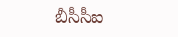బీసీసీఐ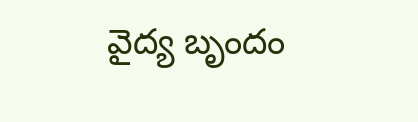వైద్య బృందం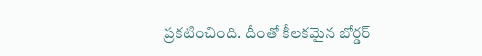ప్రకటించింది. దీంతో కీలకమైన బోర్డర్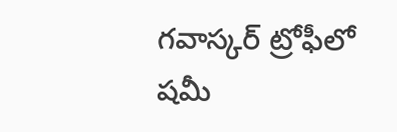గవాస్కర్ ట్రోఫీలో షమీ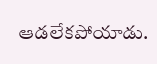ఆడలేకపోయాడు.